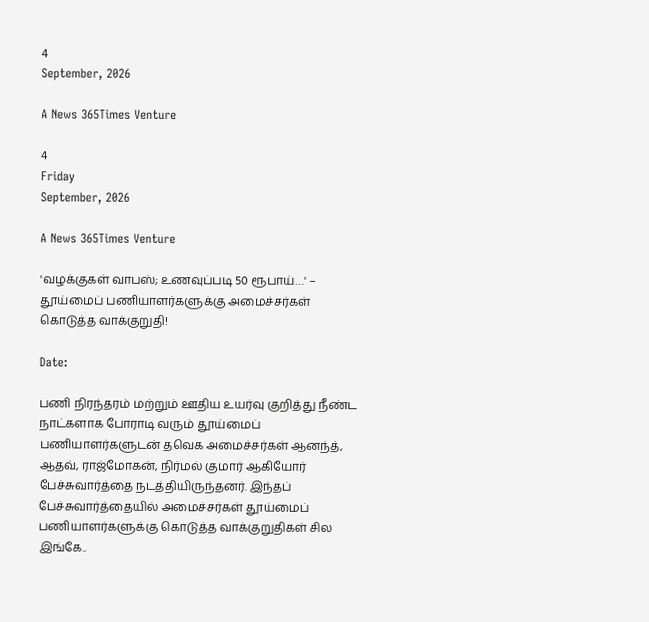4
September, 2026

A News 365Times Venture

4
Friday
September, 2026

A News 365Times Venture

'வழக்குகள் வாபஸ்; உணவுப்படி 50 ரூபாய்…' – தூய்மைப் பணியாளர்களுக்கு அமைச்சர்கள் கொடுத்த வாக்குறுதி!

Date:

பணி நிரந்தரம் மற்றும் ஊதிய உயர்வு குறித்து நீண்ட நாட்களாக போராடி வரும் தூய்மைப் பணியாளர்களுடன் தவெக அமைச்சர்கள் ஆனந்த், ஆதவ், ராஜ்மோகன், நிர்மல் குமார் ஆகியோர் பேச்சுவார்த்தை நடத்தியிருந்தனர். இந்தப் பேச்சுவார்த்தையில் அமைச்சர்கள் தூய்மைப் பணியாளர்களுக்கு கொடுத்த வாக்குறுதிகள் சில இங்கே..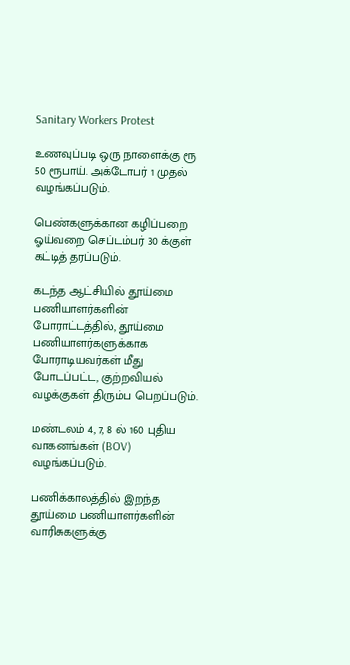Sanitary Workers Protest

உணவுப்படி ஒரு நாளைக்கு ரூ 50 ரூபாய். அக்டோபர் 1 முதல் வழங்கப்படும்.

பெண்களுக்கான கழிப்பறை ஓய்வறை செப்டம்பர் 30 க்குள் கட்டித் தரப்படும்.

கடந்த ஆட்சியில் தூய்மை பணியாளர்களின் போராட்டத்தில், தூய்மை பணியாளர்களுக்காக போராடியவர்கள் மீது போடப்பட்ட, குற்றவியல் வழக்குகள் திரும்ப பெறப்படும்.

மண்டலம் 4, 7, 8 ல் 160 புதிய வாகனங்கள் (BOV) வழங்கப்படும்.

பணிக்காலத்தில் இறந்த தூய்மை பணியாளர்களின் வாரிசுகளுக்கு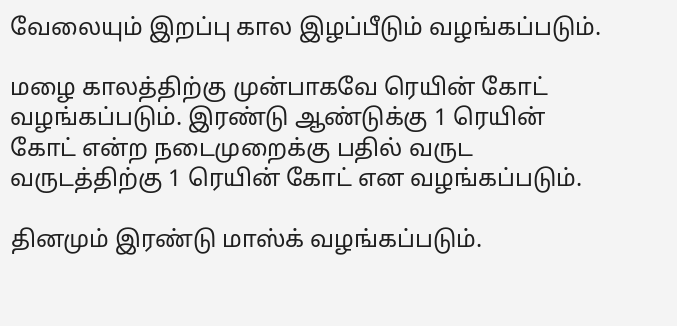வேலையும் இறப்பு கால இழப்பீடும் வழங்கப்படும்.

மழை காலத்திற்கு முன்பாகவே ரெயின் கோட் வழங்கப்படும். இரண்டு ஆண்டுக்கு 1 ரெயின் கோட் என்ற நடைமுறைக்கு பதில் வருட வருடத்திற்கு 1 ரெயின் கோட் என வழங்கப்படும்.

தினமும் இரண்டு மாஸ்க் வழங்கப்படும்.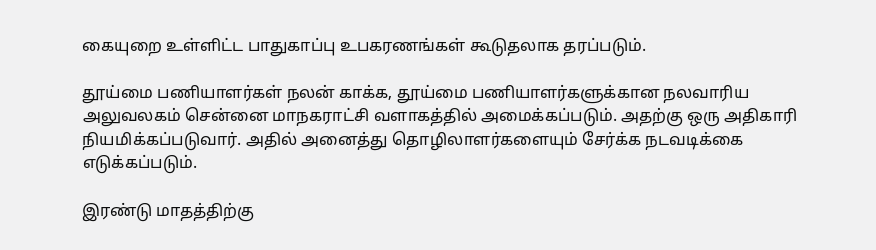கையுறை உள்ளிட்ட பாதுகாப்பு உபகரணங்கள் கூடுதலாக தரப்படும்.

தூய்மை பணியாளர்கள் நலன் காக்க, தூய்மை பணியாளர்களுக்கான நலவாரிய அலுவலகம் சென்னை மாநகராட்சி வளாகத்தில் அமைக்கப்படும். அதற்கு ஒரு அதிகாரி நியமிக்கப்படுவார். அதில் அனைத்து தொழிலாளர்களையும் சேர்க்க நடவடிக்கை எடுக்கப்படும்.

இரண்டு மாதத்திற்கு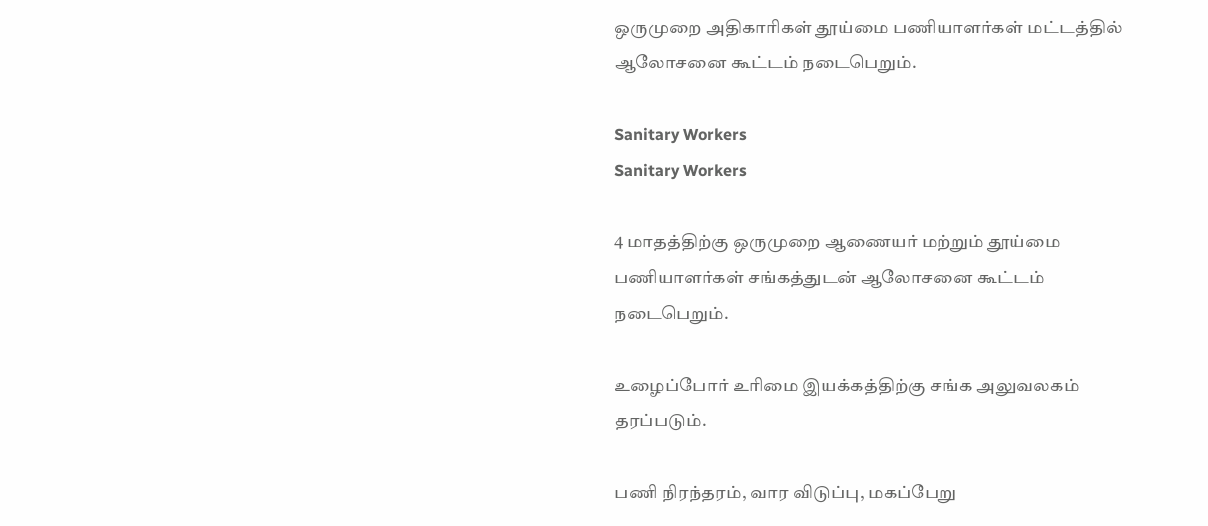ஒருமுறை அதிகாரிகள் தூய்மை பணியாளர்கள் மட்டத்தில் ஆலோசனை கூட்டம் நடைபெறும்.

Sanitary Workers
Sanitary Workers

4 மாதத்திற்கு ஒருமுறை ஆணையர் மற்றும் தூய்மை பணியாளர்கள் சங்கத்துடன் ஆலோசனை கூட்டம் நடைபெறும்.

உழைப்போர் உரிமை இயக்கத்திற்கு சங்க அலுவலகம் தரப்படும்.

பணி நிரந்தரம், வார விடுப்பு, மகப்பேறு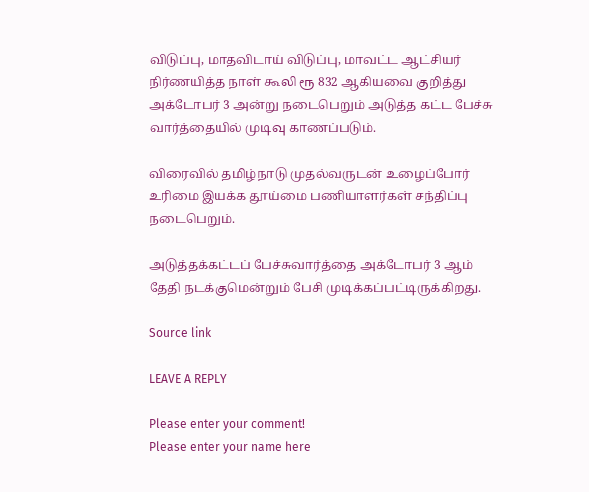விடுப்பு, மாதவிடாய் விடுப்பு, மாவட்ட ஆட்சியர் நிர்ணயித்த நாள் கூலி ரூ 832 ஆகியவை குறித்து அக்டோபர் 3 அன்று நடைபெறும் அடுத்த கட்ட பேச்சு வார்த்தையில் முடிவு காணப்படும்.

விரைவில் தமிழ்நாடு முதல்வருடன் உழைப்போர் உரிமை இயக்க தூய்மை பணியாளர்கள் சந்திப்பு நடைபெறும்.

அடுத்தக்கட்டப் பேச்சுவார்த்தை அக்டோபர் 3 ஆம் தேதி நடக்குமென்றும் பேசி முடிக்கப்பட்டிருக்கிறது.

Source link

LEAVE A REPLY

Please enter your comment!
Please enter your name here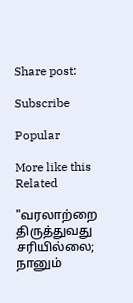Share post:

Subscribe

Popular

More like this
Related

"வரலாற்றை திருத்துவது சரியில்லை; நானும்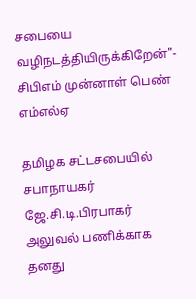சபையை வழிநடத்தியிருக்கிறேன்"- சிபிஎம் முன்னாள் பெண் எம்எல்ஏ

தமிழக சட்டசபையில் சபாநாயகர் ஜே.சி.டி.பிரபாகர் அலுவல் பணிக்காக தனது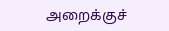அறைக்குச்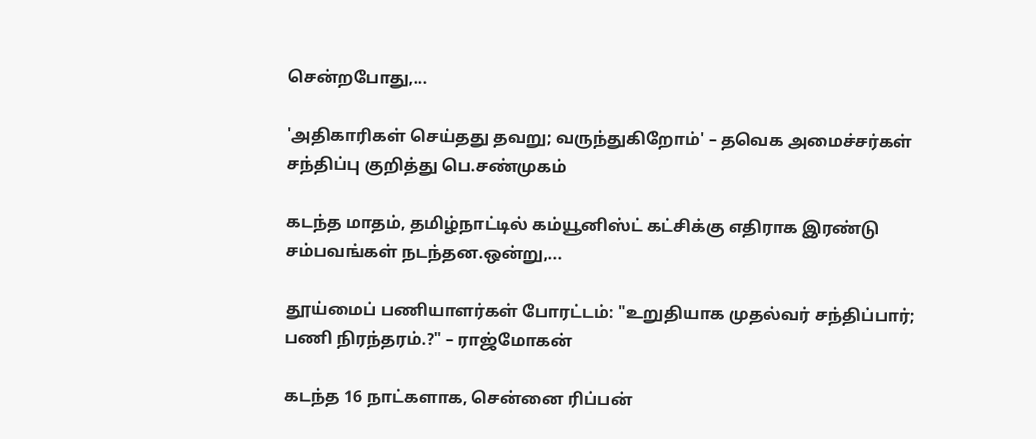சென்றபோது,...

'அதிகாரிகள் செய்தது தவறு; வருந்துகிறோம்' – தவெக அமைச்சர்கள் சந்திப்பு குறித்து பெ.சண்முகம்

கடந்த மாதம், தமிழ்நாட்டில் கம்யூனிஸ்ட் கட்சிக்கு எதிராக இரண்டு சம்பவங்கள் நடந்தன.ஒன்று,...

தூய்மைப் பணியாளர்கள் போரட்டம்: "உறுதியாக முதல்வர் சந்திப்பார்; பணி நிரந்தரம்.?" – ராஜ்மோகன்

கடந்த 16 நாட்களாக, சென்னை ரிப்பன்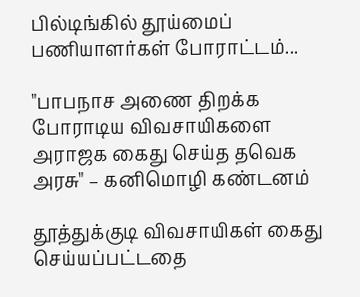பில்டிங்கில் தூய்மைப் பணியாளர்கள் போராட்டம்...

"பாபநாச அணை திறக்க போராடிய விவசாயிகளை அராஜக கைது செய்த தவெக அரசு" – கனிமொழி கண்டனம்

தூத்துக்குடி விவசாயிகள் கைது செய்யப்பட்டதை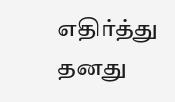எதிர்த்து தனது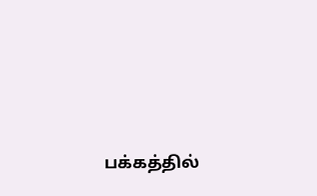பக்கத்தில்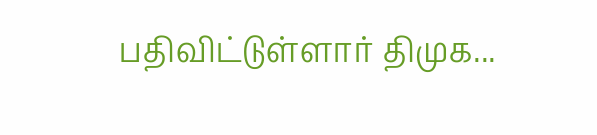பதிவிட்டுள்ளார் திமுக...